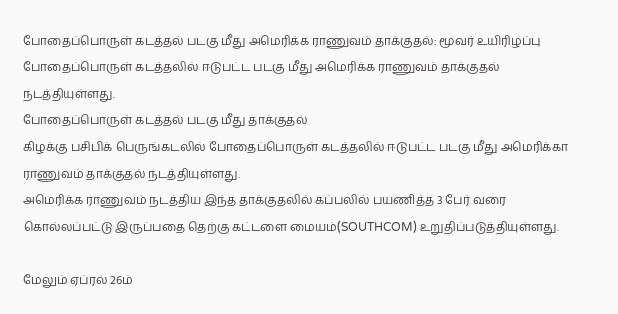போதைப்பொருள் கடத்தல் படகு மீது அமெரிக்க ராணுவம் தாக்குதல்: மூவர் உயிரிழப்பு
போதைப்பொருள் கடத்தலில் ஈடுபட்ட படகு மீது அமெரிக்க ராணுவம் தாக்குதல் நடத்தியுள்ளது.
போதைப்பொருள் கடத்தல் படகு மீது தாக்குதல்
கிழக்கு பசிபிக் பெருங்கடலில் போதைப்பொருள் கடத்தலில் ஈடுபட்ட படகு மீது அமெரிக்கா ராணுவம் தாக்குதல் நடத்தியுள்ளது.
அமெரிக்க ராணுவம் நடத்திய இந்த தாக்குதலில் கப்பலில் பயணித்த 3 பேர் வரை கொல்லப்பட்டு இருப்பதை தெற்கு கட்டளை மையம்(SOUTHCOM) உறுதிப்படுத்தியுள்ளது.

மேலும் ஏப்ரல் 26ம்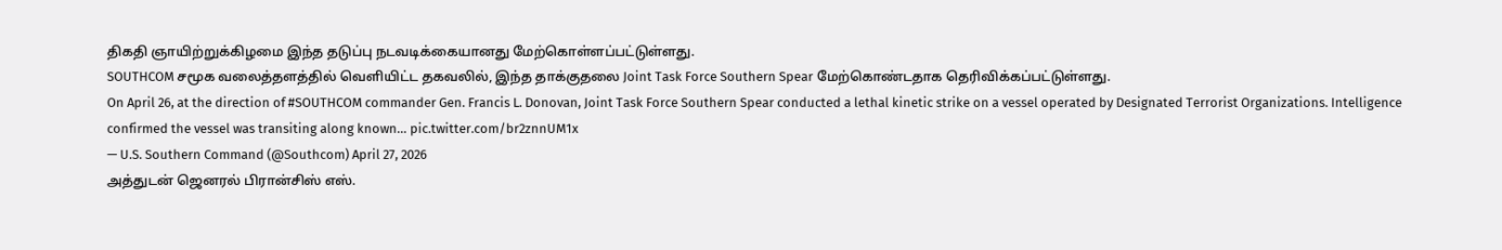திகதி ஞாயிற்றுக்கிழமை இந்த தடுப்பு நடவடிக்கையானது மேற்கொள்ளப்பட்டுள்ளது.
SOUTHCOM சமூக வலைத்தளத்தில் வெளியிட்ட தகவலில், இந்த தாக்குதலை Joint Task Force Southern Spear மேற்கொண்டதாக தெரிவிக்கப்பட்டுள்ளது.
On April 26, at the direction of #SOUTHCOM commander Gen. Francis L. Donovan, Joint Task Force Southern Spear conducted a lethal kinetic strike on a vessel operated by Designated Terrorist Organizations. Intelligence confirmed the vessel was transiting along known… pic.twitter.com/br2znnUM1x
— U.S. Southern Command (@Southcom) April 27, 2026
அத்துடன் ஜெனரல் பிரான்சிஸ் எஸ்.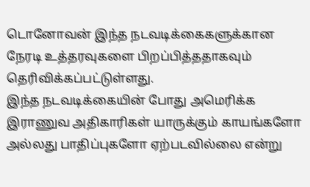டொனோவன் இந்த நடவடிக்கைகளுக்கான நேரடி உத்தரவுகளை பிறப்பித்ததாகவும் தெரிவிக்கப்பட்டுள்ளது.
இந்த நடவடிக்கையின் போது அமெரிக்க இராணுவ அதிகாரிகள் யாருக்கும் காயங்களோ அல்லது பாதிப்புகளோ ஏற்படவில்லை என்று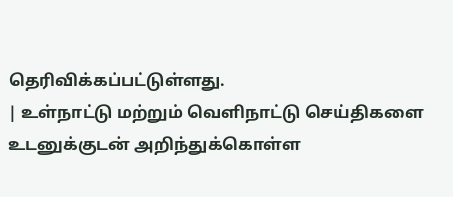தெரிவிக்கப்பட்டுள்ளது.
| உள்நாட்டு மற்றும் வெளிநாட்டு செய்திகளை உடனுக்குடன் அறிந்துக்கொள்ள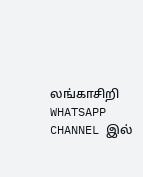லங்காசிறி WHATSAPP CHANNEL இல்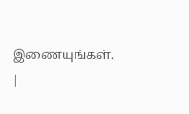இணையுங்கள். |